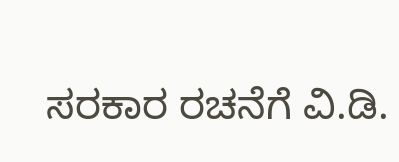ಸರಕಾರ ರಚನೆಗೆ ವಿ.ಡಿ.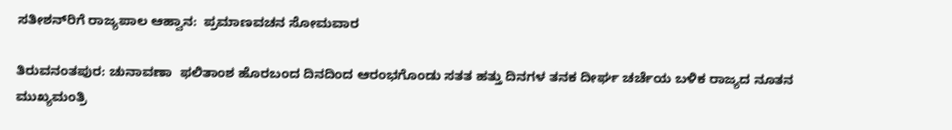ಸತೀಶನ್‌ರಿಗೆ ರಾಜ್ಯಪಾಲ ಆಹ್ವಾನ:  ಪ್ರಮಾಣವಚನ ಸೋಮವಾರ

ತಿರುವನಂತಪುರ: ಚುನಾವಣಾ  ಫಲಿತಾಂಶ ಹೊರಬಂದ ದಿನದಿಂದ ಆರಂಭಗೊಂಡು ಸತತ ಹತ್ತು ದಿನಗಳ ತನಕ ದೀರ್ಘ ಚರ್ಚೆಯ ಬಳಿಕ ರಾಜ್ಯದ ನೂತನ ಮುಖ್ಯಮಂತ್ರಿ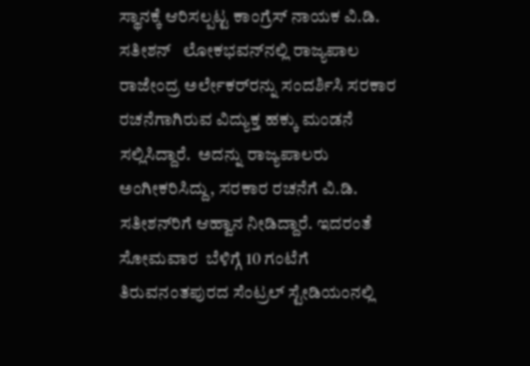ಸ್ಥಾನಕ್ಕೆ ಆರಿಸಲ್ಪಟ್ಟ ಕಾಂಗ್ರೆಸ್ ನಾಯಕ ವಿ.ಡಿ. ಸತೀಶನ್   ಲೋಕಭವನ್‌ನಲ್ಲಿ ರಾಜ್ಯಪಾಲ ರಾಜೇಂದ್ರ ಅರ್ಲೇಕರ್‌ರನ್ನು ಸಂದರ್ಶಿಸಿ ಸರಕಾರ ರಚನೆಗಾಗಿರುವ ವಿದ್ಯುಕ್ತ ಹಕ್ಕು ಮಂಡನೆ ಸಲ್ಲಿಸಿದ್ದಾರೆ.  ಅದನ್ನು ರಾಜ್ಯಪಾಲರು ಅಂಗೀಕರಿಸಿದ್ದು, ಸರಕಾರ ರಚನೆಗೆ ವಿ.ಡಿ. ಸತೀಶನ್‌ರಿಗೆ ಆಹ್ವಾನ ನೀಡಿದ್ದಾರೆ. ಇದರಂತೆ ಸೋಮವಾರ  ಬೆಳಿಗ್ಗೆ 10 ಗಂಟೆಗೆ ತಿರುವನಂತಪುರದ ಸೆಂಟ್ರಲ್ ಸ್ಟೇಡಿಯಂನಲ್ಲಿ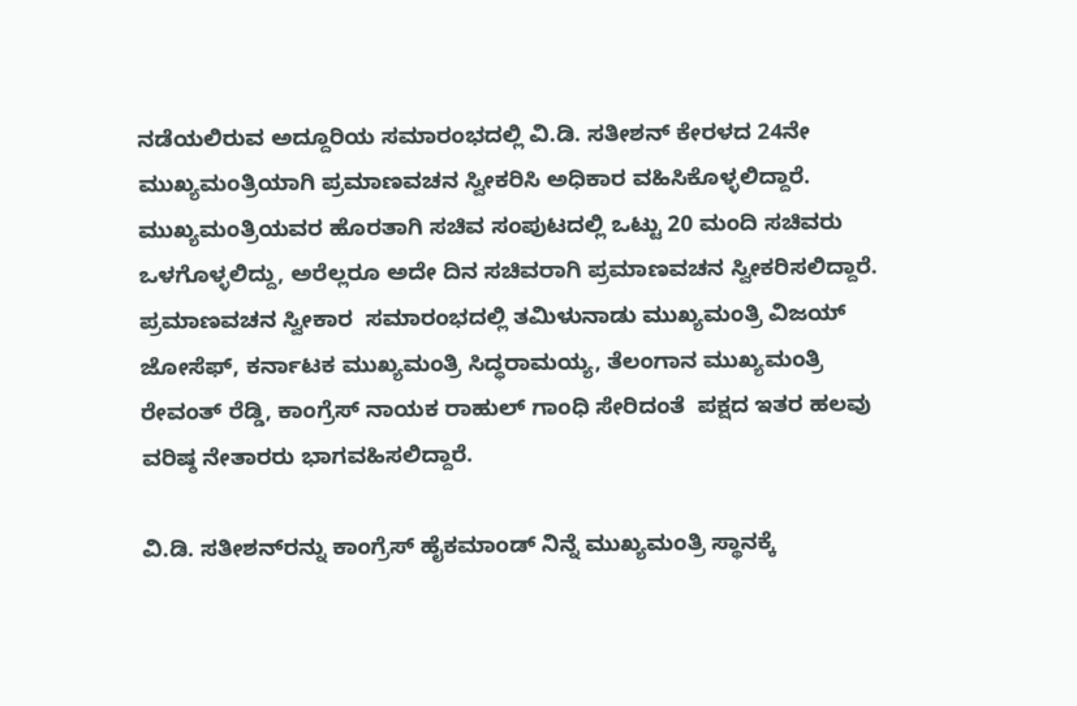ನಡೆಯಲಿರುವ ಅದ್ದೂರಿಯ ಸಮಾರಂಭದಲ್ಲಿ ವಿ.ಡಿ. ಸತೀಶನ್ ಕೇರಳದ 24ನೇ ಮುಖ್ಯಮಂತ್ರಿಯಾಗಿ ಪ್ರಮಾಣವಚನ ಸ್ವೀಕರಿಸಿ ಅಧಿಕಾರ ವಹಿಸಿಕೊಳ್ಳಲಿದ್ದಾರೆ. ಮುಖ್ಯಮಂತ್ರಿಯವರ ಹೊರತಾಗಿ ಸಚಿವ ಸಂಪುಟದಲ್ಲಿ ಒಟ್ಟು 20 ಮಂದಿ ಸಚಿವರು ಒಳಗೊಳ್ಳಲಿದ್ದು, ಅರೆಲ್ಲರೂ ಅದೇ ದಿನ ಸಚಿವರಾಗಿ ಪ್ರಮಾಣವಚನ ಸ್ವೀಕರಿಸಲಿದ್ದಾರೆ. ಪ್ರಮಾಣವಚನ ಸ್ವೀಕಾರ  ಸಮಾರಂಭದಲ್ಲಿ ತಮಿಳುನಾಡು ಮುಖ್ಯಮಂತ್ರಿ ವಿಜಯ್ ಜೋಸೆಫ್, ಕರ್ನಾಟಕ ಮುಖ್ಯಮಂತ್ರಿ ಸಿದ್ಧರಾಮಯ್ಯ, ತೆಲಂಗಾನ ಮುಖ್ಯಮಂತ್ರಿ ರೇವಂತ್ ರೆಡ್ಡಿ, ಕಾಂಗ್ರೆಸ್ ನಾಯಕ ರಾಹುಲ್ ಗಾಂಧಿ ಸೇರಿದಂತೆ  ಪಕ್ಷದ ಇತರ ಹಲವು ವರಿಷ್ಠ ನೇತಾರರು ಭಾಗವಹಿಸಲಿದ್ದಾರೆ.

ವಿ.ಡಿ. ಸತೀಶನ್‌ರನ್ನು ಕಾಂಗ್ರೆಸ್ ಹೈಕಮಾಂಡ್ ನಿನ್ನೆ ಮುಖ್ಯಮಂತ್ರಿ ಸ್ಥಾನಕ್ಕೆ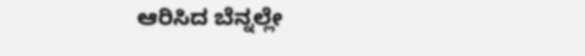ಆರಿಸಿದ ಬೆನ್ನಲ್ಲೇ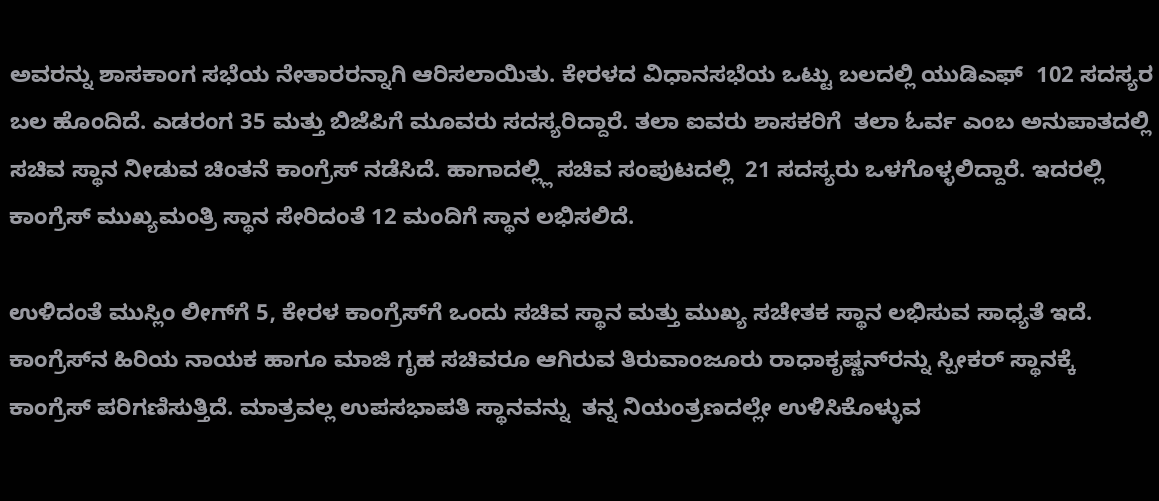ಅವರನ್ನು ಶಾಸಕಾಂಗ ಸಭೆಯ ನೇತಾರರನ್ನಾಗಿ ಆರಿಸಲಾಯಿತು. ಕೇರಳದ ವಿಧಾನಸಭೆಯ ಒಟ್ಟು ಬಲದಲ್ಲಿ ಯುಡಿಎಫ್  102 ಸದಸ್ಯರ ಬಲ ಹೊಂದಿದೆ. ಎಡರಂಗ 35 ಮತ್ತು ಬಿಜೆಪಿಗೆ ಮೂವರು ಸದಸ್ಯರಿದ್ದಾರೆ. ತಲಾ ಐವರು ಶಾಸಕರಿಗೆ  ತಲಾ ಓರ್ವ ಎಂಬ ಅನುಪಾತದಲ್ಲಿ ಸಚಿವ ಸ್ಥಾನ ನೀಡುವ ಚಿಂತನೆ ಕಾಂಗ್ರೆಸ್ ನಡೆಸಿದೆ. ಹಾಗಾದಲ್ಲ್ಲಿ ಸಚಿವ ಸಂಪುಟದಲ್ಲಿ  21 ಸದಸ್ಯರು ಒಳಗೊಳ್ಳಲಿದ್ದಾರೆ. ಇದರಲ್ಲಿ ಕಾಂಗ್ರೆಸ್ ಮುಖ್ಯಮಂತ್ರಿ ಸ್ಥಾನ ಸೇರಿದಂತೆ 12 ಮಂದಿಗೆ ಸ್ಥಾನ ಲಭಿಸಲಿದೆ.

ಉಳಿದಂತೆ ಮುಸ್ಲಿಂ ಲೀಗ್‌ಗೆ 5, ಕೇರಳ ಕಾಂಗ್ರೆಸ್‌ಗೆ ಒಂದು ಸಚಿವ ಸ್ಥಾನ ಮತ್ತು ಮುಖ್ಯ ಸಚೇತಕ ಸ್ಥಾನ ಲಭಿಸುವ ಸಾಧ್ಯತೆ ಇದೆ. ಕಾಂಗ್ರೆಸ್‌ನ ಹಿರಿಯ ನಾಯಕ ಹಾಗೂ ಮಾಜಿ ಗೃಹ ಸಚಿವರೂ ಆಗಿರುವ ತಿರುವಾಂಜೂರು ರಾಧಾಕೃಷ್ಣನ್‌ರನ್ನು ಸ್ಪೀಕರ್ ಸ್ಥಾನಕ್ಕೆ  ಕಾಂಗ್ರೆಸ್ ಪರಿಗಣಿಸುತ್ತಿದೆ. ಮಾತ್ರವಲ್ಲ ಉಪಸಭಾಪತಿ ಸ್ಥಾನವನ್ನು  ತನ್ನ ನಿಯಂತ್ರಣದಲ್ಲೇ ಉಳಿಸಿಕೊಳ್ಳುವ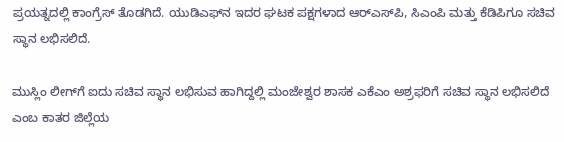ಪ್ರಯತ್ನದಲ್ಲಿ ಕಾಂಗ್ರೆಸ್ ತೊಡಗಿದೆ. ಯುಡಿಎಫ್‌ನ ಇದರ ಘಟಕ ಪಕ್ಷಗಳಾದ ಆರ್‌ಎಸ್‌ಪಿ, ಸಿಎಂಪಿ ಮತ್ತು ಕೆಡಿಪಿಗೂ ಸಚಿವ ಸ್ಥಾನ ಲಭಿಸಲಿದೆ.

ಮುಸ್ಲಿಂ ಲೀಗ್‌ಗೆ ಐದು ಸಚಿವ ಸ್ಥಾನ ಲಭಿಸುವ ಹಾಗಿದ್ದಲ್ಲಿ ಮಂಜೇಶ್ವರ ಶಾಸಕ ಎಕೆಎಂ ಅಶ್ರಫರಿಗೆ ಸಚಿವ ಸ್ಥಾನ ಲಭಿಸಲಿದೆ ಎಂಬ ಕಾತರ ಜಿಲ್ಲೆಯ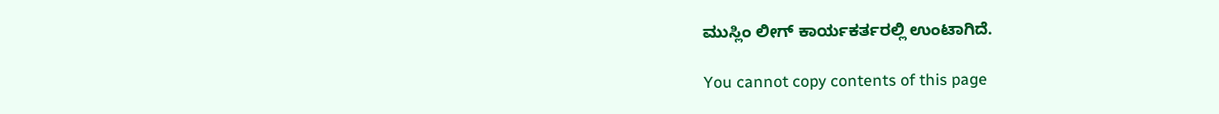ಮುಸ್ಲಿಂ ಲೀಗ್ ಕಾರ್ಯಕರ್ತರಲ್ಲಿ ಉಂಟಾಗಿದೆ.

You cannot copy contents of this page